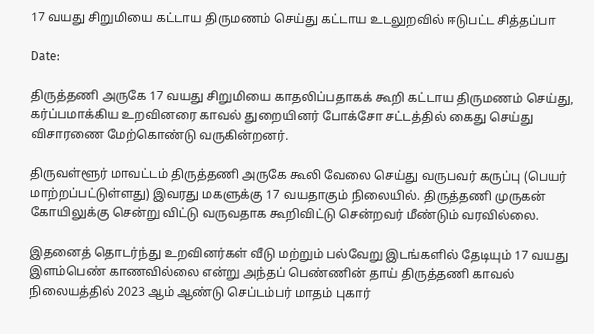17 வயது சிறுமியை கட்டாய திருமணம் செய்து கட்டாய உடலுறவில் ஈடுபட்ட சித்தப்பா

Date:

திருத்தணி அருகே 17 வயது சிறுமியை காதலிப்பதாகக் கூறி கட்டாய திருமணம் செய்து, கர்ப்பமாக்கிய உறவினரை காவல் துறையினர் போக்சோ சட்டத்தில் கைது செய்து விசாரணை மேற்கொண்டு வருகின்றனர்.

திருவள்ளூர் மாவட்டம் திருத்தணி அருகே கூலி வேலை செய்து வருபவர் கருப்பு (பெயர் மாற்றப்பட்டுள்ளது) இவரது மகளுக்கு 17 வயதாகும் நிலையில். திருத்தணி முருகன் கோயிலுக்கு சென்று விட்டு வருவதாக கூறிவிட்டு சென்றவர் மீண்டும் வரவில்லை.

இதனைத் தொடர்ந்து உறவினர்கள் வீடு மற்றும் பல்வேறு இடங்களில் தேடியும் 17 வயது இளம்பெண் காணவில்லை என்று அந்தப் பெண்ணின் தாய் திருத்தணி காவல் நிலையத்தில் 2023 ஆம் ஆண்டு செப்டம்பர் மாதம் புகார்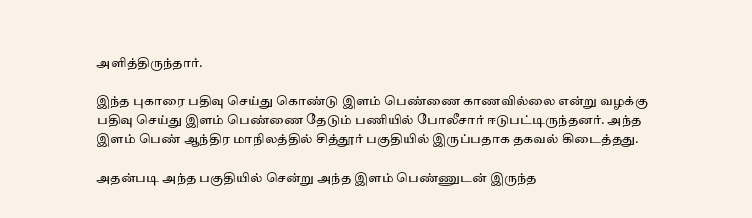அளித்திருந்தார்.

இந்த புகாரை பதிவு செய்து கொண்டு இளம் பெண்ணை காணவில்லை என்று வழக்கு பதிவு செய்து இளம் பெண்ணை தேடும் பணியில் போலீசார் ஈடுபட்டிருந்தனர். அந்த இளம் பெண் ஆந்திர மாநிலத்தில் சித்தூர் பகுதியில் இருப்பதாக தகவல் கிடைத்தது.

அதன்படி அந்த பகுதியில் சென்று அந்த இளம் பெண்ணுடன் இருந்த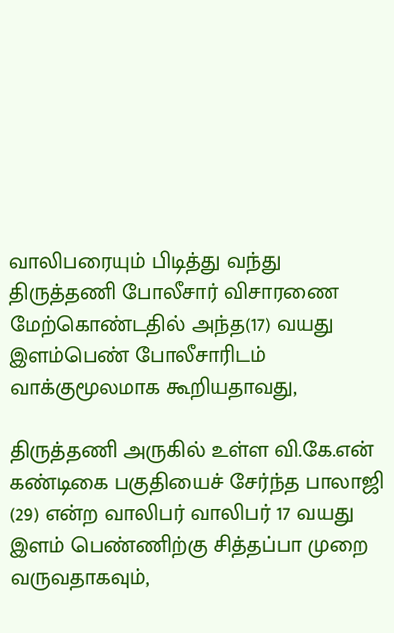வாலிபரையும் பிடித்து வந்து திருத்தணி போலீசார் விசாரணை மேற்கொண்டதில் அந்த(17) வயது இளம்பெண் போலீசாரிடம் வாக்குமூலமாக கூறியதாவது,

திருத்தணி அருகில் உள்ள வி.கே.என் கண்டிகை பகுதியைச் சேர்ந்த பாலாஜி (29) என்ற வாலிபர் வாலிபர் 17 வயது இளம் பெண்ணிற்கு சித்தப்பா முறை வருவதாகவும்,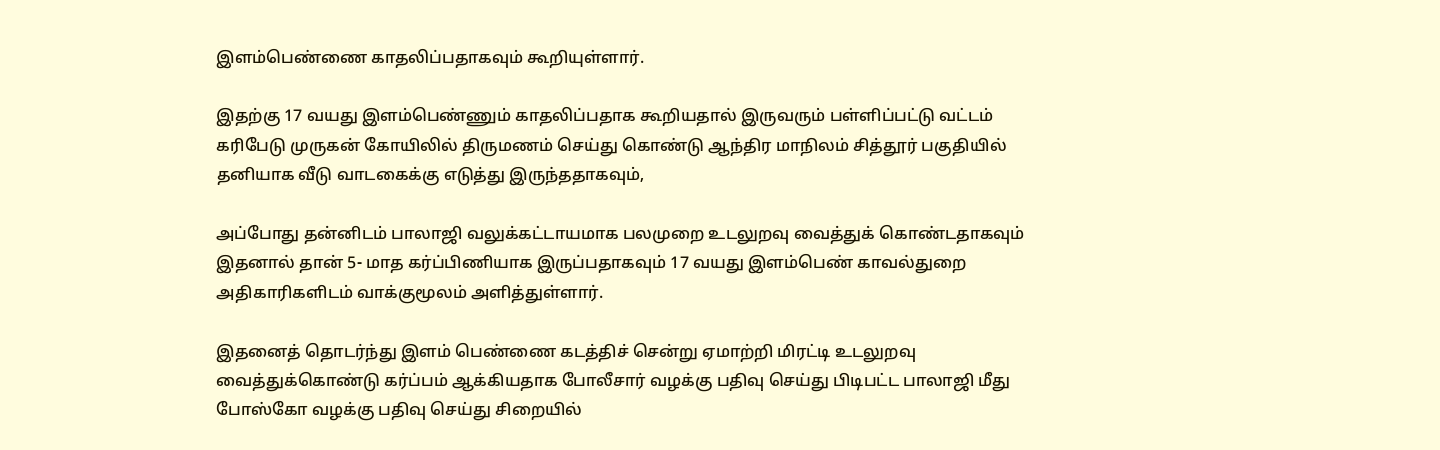இளம்பெண்ணை காதலிப்பதாகவும் கூறியுள்ளார்.

இதற்கு 17 வயது இளம்பெண்ணும் காதலிப்பதாக கூறியதால் இருவரும் பள்ளிப்பட்டு வட்டம் கரிபேடு முருகன் கோயிலில் திருமணம் செய்து கொண்டு ஆந்திர மாநிலம் சித்தூர் பகுதியில் தனியாக வீடு வாடகைக்கு எடுத்து இருந்ததாகவும்,

அப்போது தன்னிடம் பாலாஜி வலுக்கட்டாயமாக பலமுறை உடலுறவு வைத்துக் கொண்டதாகவும் இதனால் தான் 5- மாத கர்ப்பிணியாக இருப்பதாகவும் 17 வயது இளம்பெண் காவல்துறை அதிகாரிகளிடம் வாக்குமூலம் அளித்துள்ளார்.

இதனைத் தொடர்ந்து இளம் பெண்ணை கடத்திச் சென்று ஏமாற்றி மிரட்டி உடலுறவு வைத்துக்கொண்டு கர்ப்பம் ஆக்கியதாக போலீசார் வழக்கு பதிவு செய்து பிடிபட்ட பாலாஜி மீது போஸ்கோ வழக்கு பதிவு செய்து சிறையில்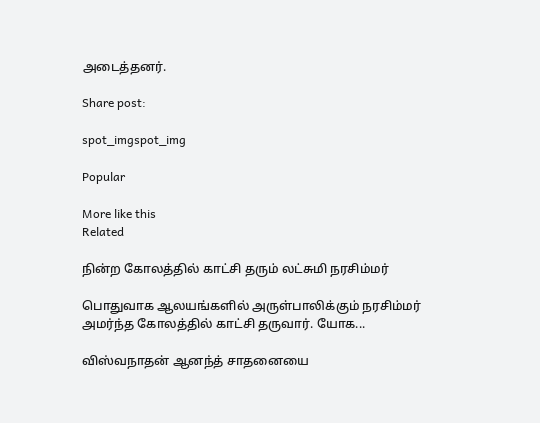அடைத்தனர்.

Share post:

spot_imgspot_img

Popular

More like this
Related

நின்ற கோலத்தில் காட்சி தரும் லட்சுமி நரசிம்மர்

பொதுவாக ஆலயங்களில் அருள்பாலிக்கும் நரசிம்மர் அமர்ந்த கோலத்தில் காட்சி தருவார். யோக...

விஸ்வநாதன் ஆனந்த் சாதனையை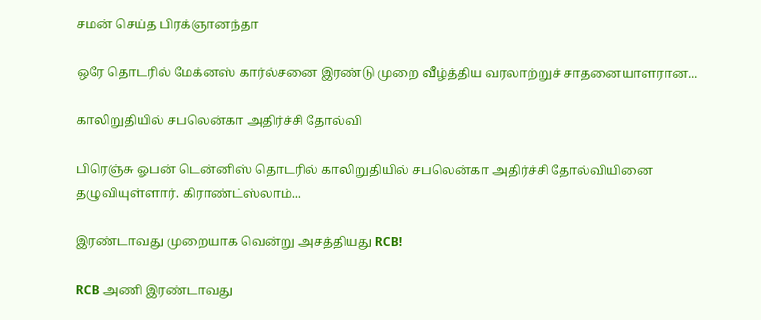சமன் செய்த பிரக்ஞானந்தா

ஒரே தொடரில் மேக்னஸ் கார்ல்சனை இரண்டு முறை வீழ்த்திய வரலாற்றுச் சாதனையாளரான...

காலிறுதியில் சபலென்கா அதிர்ச்சி தோல்வி

பிரெஞ்சு ஓபன் டென்னிஸ் தொடரில் காலிறுதியில் சபலென்கா அதிர்ச்சி தோல்வியினை தழுவியுள்ளார். கிராண்ட்ஸ்லாம்...

இரண்டாவது முறையாக வென்று அசத்தியது RCB!

RCB அணி இரண்டாவது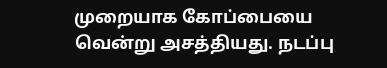முறையாக கோப்பையை வென்று அசத்தியது. நடப்பு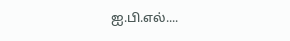ஐ.பி.எல்....